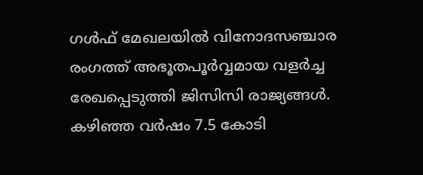ഗൾഫ് മേഖലയിൽ വിനോദസഞ്ചാര രംഗത്ത് അഭൂതപൂർവ്വമായ വളർച്ച രേഖപ്പെടുത്തി ജിസിസി രാജ്യങ്ങൾ. കഴിഞ്ഞ വർഷം 7.5 കോടി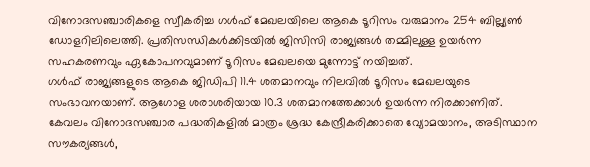വിനോദസഞ്ചാരികളെ സ്വീകരിച്ച ഗൾഫ് മേഖലയിലെ ആകെ ടൂറിസം വരുമാനം 254 ബില്ല്യൺ ഡോളറിലിലെത്തി. പ്രതിസന്ധികൾക്കിടയിൽ ജിസിസി രാജ്യങ്ങൾ തമ്മിലുള്ള ഉയർന്ന സഹകരണവും ഏകോപനവുമാണ് ടൂറിസം മേഖലയെ മുന്നോട്ട് നയിച്ചത്.
ഗൾഫ് രാജ്യങ്ങളുടെ ആകെ ജിഡിപി 11.4 ശതമാനവും നിലവിൽ ടൂറിസം മേഖലയുടെ സംഭാവനയാണ്. ആഗോള ശരാശരിയായ 10.3 ശതമാനത്തേക്കാൾ ഉയർന്ന നിരക്കാണിത്. കേവലം വിനോദസഞ്ചാര പദ്ധതികളിൽ മാത്രം ശ്രദ്ധ കേന്ദ്രീകരിക്കാതെ വ്യോമയാനം, അടിസ്ഥാന സൗകര്യങ്ങൾ,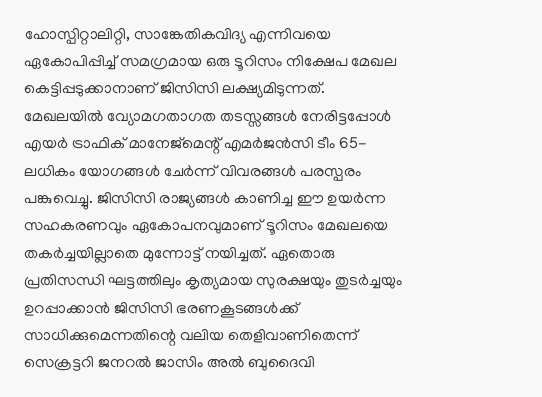ഹോസ്പിറ്റാലിറ്റി, സാങ്കേതികവിദ്യ എന്നിവയെ ഏകോപിപ്പിച്ച് സമഗ്രമായ ഒരു ടൂറിസം നിക്ഷേപ മേഖല കെട്ടിപ്പടുക്കാനാണ് ജിസിസി ലക്ഷ്യമിടുന്നത്.
മേഖലയിൽ വ്യോമഗതാഗത തടസ്സങ്ങൾ നേരിട്ടപ്പോൾ എയർ ട്രാഫിക് മാനേജ്മെന്റ് എമർജൻസി ടീം 65-ലധികം യോഗങ്ങൾ ചേർന്ന് വിവരങ്ങൾ പരസ്പരം പങ്കുവെച്ചു. ജിസിസി രാജ്യങ്ങൾ കാണിച്ച ഈ ഉയർന്ന സഹകരണവും ഏകോപനവുമാണ് ടൂറിസം മേഖലയെ തകർച്ചയില്ലാതെ മുന്നോട്ട് നയിച്ചത്. ഏതൊരു പ്രതിസന്ധി ഘട്ടത്തിലും കൃത്യമായ സുരക്ഷയും തുടർച്ചയും ഉറപ്പാക്കാൻ ജിസിസി ഭരണകൂടങ്ങൾക്ക് സാധിക്കുമെന്നതിന്റെ വലിയ തെളിവാണിതെന്ന് സെക്രട്ടറി ജനറൽ ജാസിം അൽ ബുദൈവി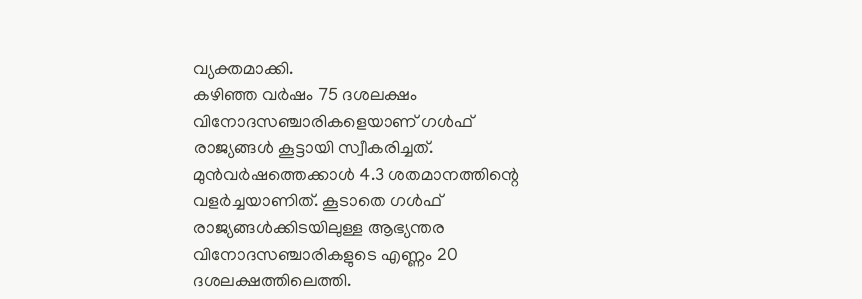വ്യക്തമാക്കി.
കഴിഞ്ഞ വർഷം 75 ദശലക്ഷം വിനോദസഞ്ചാരികളെയാണ് ഗൾഫ് രാജ്യങ്ങൾ കൂട്ടായി സ്വീകരിച്ചത്. മുൻവർഷത്തെക്കാൾ 4.3 ശതമാനത്തിന്റെ വളർച്ചയാണിത്. കൂടാതെ ഗൾഫ് രാജ്യങ്ങൾക്കിടയിലുള്ള ആഭ്യന്തര വിനോദസഞ്ചാരികളുടെ എണ്ണം 20 ദശലക്ഷത്തിലെത്തി.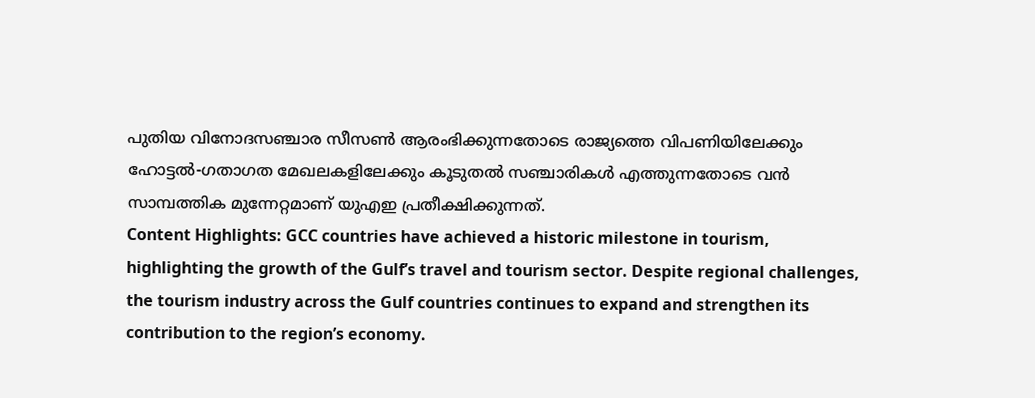പുതിയ വിനോദസഞ്ചാര സീസൺ ആരംഭിക്കുന്നതോടെ രാജ്യത്തെ വിപണിയിലേക്കും ഹോട്ടൽ-ഗതാഗത മേഖലകളിലേക്കും കൂടുതൽ സഞ്ചാരികൾ എത്തുന്നതോടെ വൻ സാമ്പത്തിക മുന്നേറ്റമാണ് യുഎഇ പ്രതീക്ഷിക്കുന്നത്.
Content Highlights: GCC countries have achieved a historic milestone in tourism, highlighting the growth of the Gulf’s travel and tourism sector. Despite regional challenges, the tourism industry across the Gulf countries continues to expand and strengthen its contribution to the region’s economy.